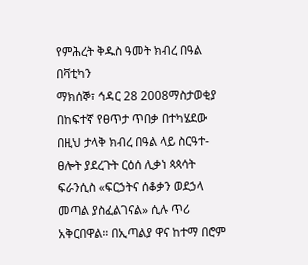የምሕረት ቅዱስ ዓመት ክብረ በዓል በቫቲካን
ማክሰኞ፣ ኅዳር 28 2008ማስታወቂያ
በከፍተኛ የፀጥታ ጥበቃ በተካሄደው በዚህ ታላቅ ክብረ በዓል ላይ ስርዓተ-ፀሎት ያደረጉት ርዕሰ ሊቃነ ጳጳሳት ፍራንሲስ «ፍርኃትና ሰቆቃን ወደኃላ መጣል ያስፈልገናል» ሲሉ ጥሪ አቅርበዋል። በኢጣልያ ዋና ከተማ በሮም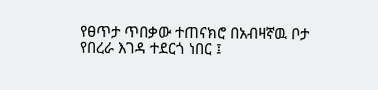የፀጥታ ጥበቃው ተጠናክሮ በአብዛኛዉ ቦታ የበረራ እገዳ ተደርጎ ነበር ፤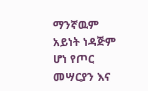ማንኛዉም አይነት ነዳጅም ሆነ የጦር መሣርያን እና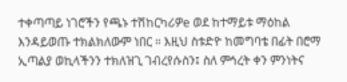ተቀጣጣይ ነገሮችን የጫኑ ተሽከርካሪዎe ወደ ከተማይቱ ማዕከል እንዳይወጡ ተክልክለውም ነበር ። እዚህ ስቱድዮ ከመግባቴ በፊት በሮማ ኢጣልያ ወኪላችንን ተክለዝጊ ገብረየሱስን፤ ስለ ምኅረት ቀን ምንነትና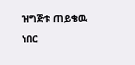ዝግጅቱ ጠይቄዉ ነበር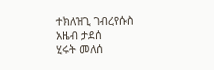ተክለዝጊ ገብረየሱስ
አዜብ ታደሰ
ሂሩት መለሰ